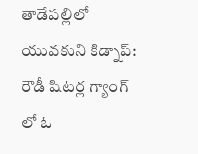తాడేపల్లిలో యువకుని కిడ్నాప్: రౌడీ షిటర్ల గ్యాంగ్ లో ఓ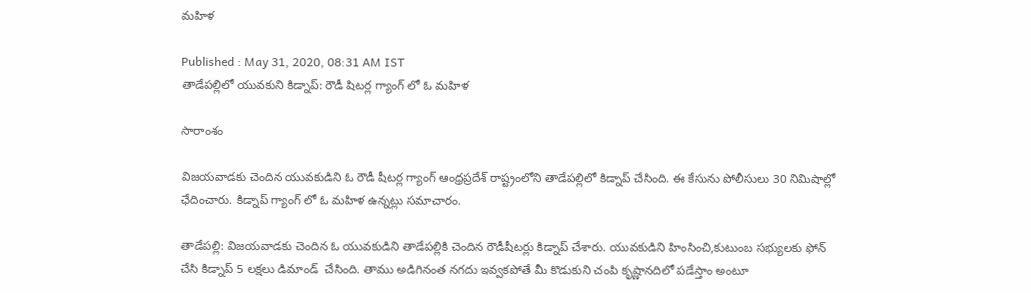మహిళ

Published : May 31, 2020, 08:31 AM IST
తాడేపల్లిలో యువకుని కిడ్నాప్: రౌడీ షిటర్ల గ్యాంగ్ లో ఓ మహిళ

సారాంశం

విజయవాడకు చెందిన యువకుడిని ఓ రౌడీ షీటర్ల గ్యాంగ్ ఆంధ్రప్రదేశ్ రాష్ట్రంలోని తాడేపల్లిలో కిడ్నాప్ చేసింది. ఈ కేసును పోలీసులు 30 నిమిషాల్లో ఛేదించారు. కిడ్నాప్ గ్యాంగ్ లో ఓ మహిళ ఉన్నట్లు సమాచారం.

తాడేపల్లి: విజయవాడకు చెందిన ఓ యువకుడిని తాడేపల్లికి చెందిన రౌడీషీటర్లు కిడ్నాప్ చేశారు. యువకుడిని హింసించి,కుటుంబ సభ్యులకు ఫోన్ చేసి కిడ్నాప్ 5 లక్షలు డిమాండ్  చేసింది. తాము అడిగినంత నగదు ఇవ్వకపోతే మీ కొడుకుని చంపి కృష్ణానదిలో పడేస్తాం అంటూ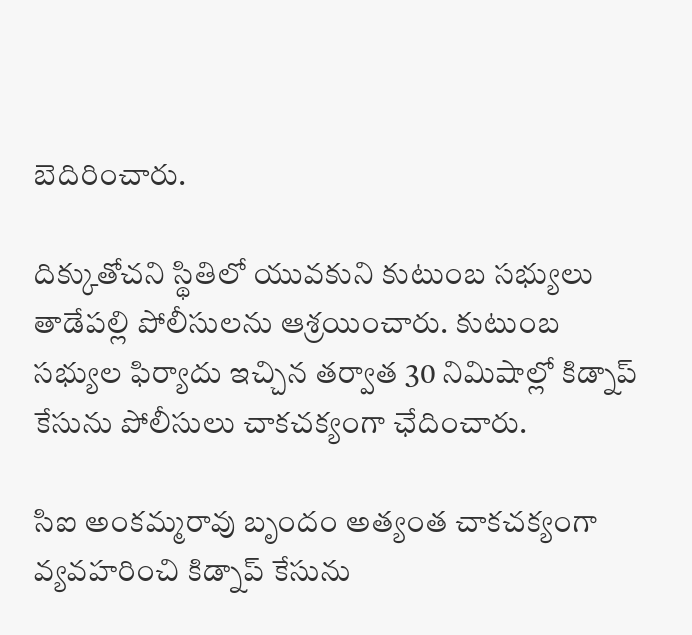బెదిరించారు.

దిక్కుతోచని స్థితిలో యువకుని కుటుంబ సభ్యులు తాడేపల్లి పోలీసులను ఆశ్రయించారు. కుటుంబ సభ్యుల ఫిర్యాదు ఇచ్చిన తర్వాత 30 నిమిషాల్లో కిడ్నాప్ కేసును పోలీసులు చాకచక్యంగా ఛేదించారు.

సిఐ అంకమ్మరావు బృందం అత్యంత చాకచక్యంగా వ్యవహరించి కిడ్నాప్ కేసును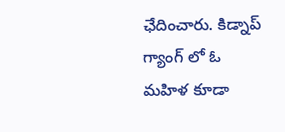ఛేదించారు. కిడ్నాప్ గ్యాంగ్ లో ఓ మహిళ కూడా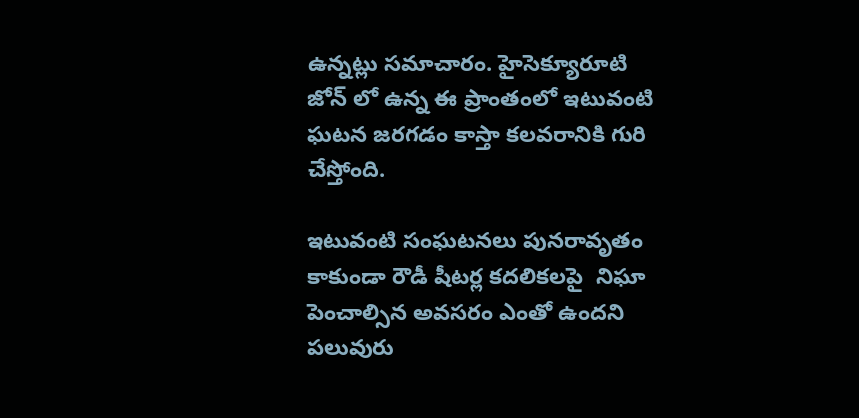ఉన్నట్లు సమాచారం. హైసెక్యూరూటి జోన్ లో ఉన్న ఈ ప్రాంతంలో ఇటువంటి ఘటన జరగడం కాస్తా కలవరానికి గురి చేస్తోంది.

ఇటువంటి సంఘటనలు పునరావృతం కాకుండా రౌడీ షీటర్ల కదలికలపై  నిఘా పెంచాల్సిన అవసరం ఎంతో ఉందని పలువురు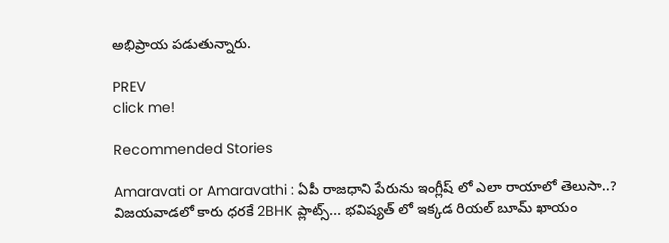అభిప్రాయ పడుతున్నారు.

PREV
click me!

Recommended Stories

Amaravati or Amaravathi : ఏపీ రాజధాని పేరును ఇంగ్లీష్ లో ఎలా రాయాలో తెలుసా..?
విజయవాడలో కారు ధరకే 2BHK ప్లాట్స్... భవిష్యత్ లో ఇక్కడ రియల్ బూమ్ ఖాయం